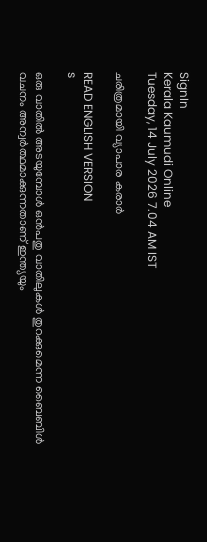SignIn
Kerala Kaumudi Online
Tuesday, 14 July 2026 7.04 AM IST

ചരിത്രമായി വ്യാപാര കരാർ

READ ENGLISH VERSION
s

ഒരു വാതിൽ അടയുമ്പോൾ ഒൻപതു വാതിലുകൾ തുറക്കുമെന്ന ബൈബിൾ വചനം അന്വർത്ഥമാക്കുന്നതാണ് ഇന്ത്യയും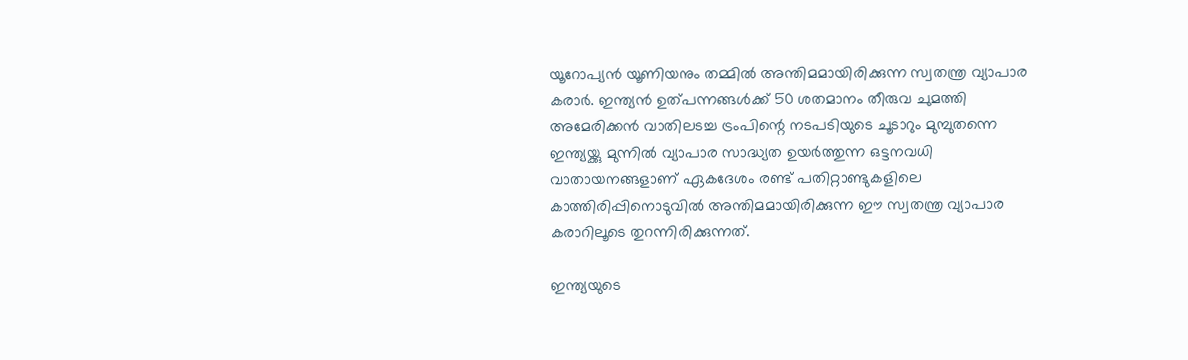യൂറോപ്യൻ യൂണിയനും തമ്മിൽ അന്തിമമായിരിക്കുന്ന സ്വതന്ത്ര വ്യാപാര കരാർ. ഇന്ത്യൻ ഉത്‌പന്നങ്ങൾക്ക് 50 ശതമാനം തീരുവ ചുമത്തി അമേരിക്കൻ വാതിലടച്ച ട്രംപിന്റെ നടപടിയുടെ ചൂടാറും മുമ്പുതന്നെ ഇന്ത്യയ്ക്കു മുന്നിൽ വ്യാപാര സാദ്ധ്യത ഉയർത്തുന്ന ഒട്ടനവധി വാതായനങ്ങളാണ് ഏകദേശം രണ്ട് പതിറ്റാണ്ടുകളിലെ കാത്തിരിപ്പിനൊടുവിൽ അന്തിമമായിരിക്കുന്ന ഈ സ്വതന്ത്ര വ്യാപാര കരാറിലൂടെ തുറന്നിരിക്കുന്നത്.

ഇന്ത്യയുടെ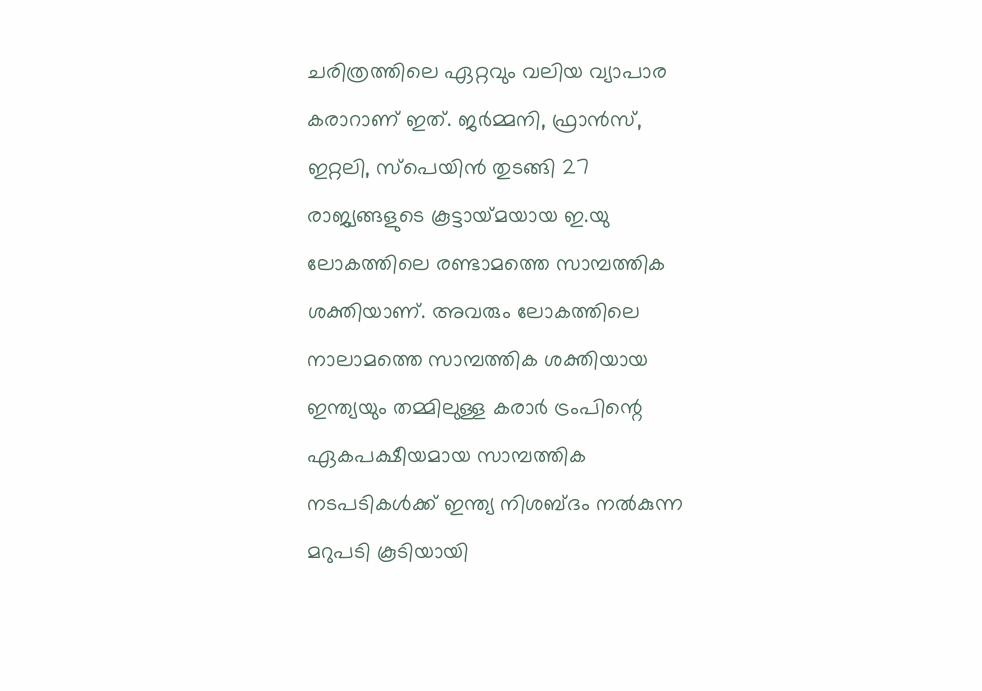ചരിത്രത്തിലെ ഏറ്റവും വലിയ വ്യാപാര കരാറാണ് ഇത്. ജർമ്മനി, ഫ്രാൻസ്, ഇറ്റലി, സ്‌പെയിൻ തുടങ്ങി 27 രാജ്യങ്ങളുടെ കൂട്ടായ്‌മയായ ഇ.യു ലോകത്തിലെ രണ്ടാമത്തെ സാമ്പത്തിക ശക്തിയാണ്. അവരും ലോകത്തിലെ നാലാമത്തെ സാമ്പത്തിക ശക്തിയായ ഇന്ത്യയും തമ്മിലുള്ള കരാർ ട്രംപിന്റെ ഏകപക്ഷീയമായ സാമ്പത്തിക നടപടികൾക്ക് ഇന്ത്യ നിശബ്ദം നൽകുന്ന മറുപടി കൂടിയായി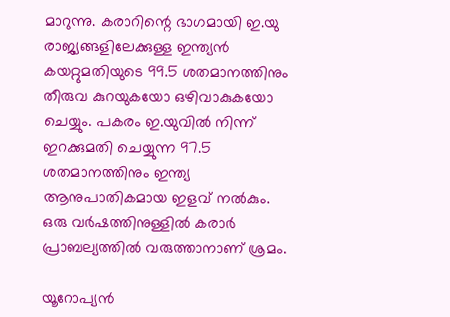മാറുന്നു. കരാറിന്റെ ഭാഗമായി ഇ.യു രാജ്യങ്ങളിലേക്കുള്ള ഇന്ത്യൻ കയറ്റുമതിയുടെ 99.5 ശതമാനത്തിനും തീരുവ കുറയുകയോ ഒഴിവാകുകയോ ചെയ്യും. പകരം ഇ.യുവിൽ നിന്ന് ഇറക്കുമതി ചെയ്യുന്ന 97.5 ശതമാനത്തിനും ഇന്ത്യ ആനുപാതികമായ ഇളവ് നൽകും. ഒരു വർഷത്തിനുള്ളിൽ കരാർ പ്രാബല്യത്തിൽ വരുത്താനാണ് ശ്രമം.

യൂറോപ്യൻ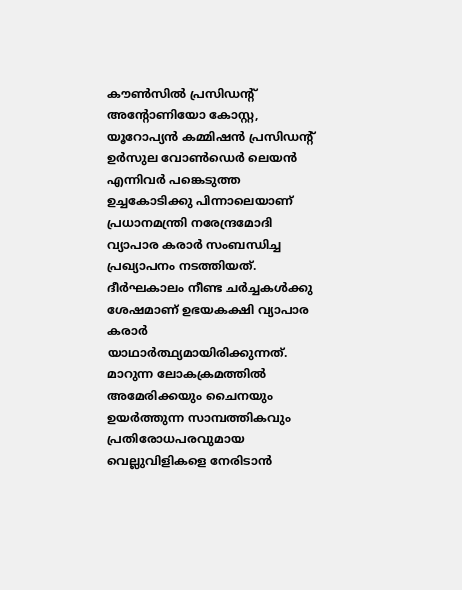കൗൺസിൽ പ്രസിഡന്റ് അന്റോണിയോ കോസ്റ്റ, യൂറോപ്യൻ കമ്മിഷൻ പ്രസിഡന്റ് ഉർസുല വോൺഡെർ ലെയൻ എന്നിവർ പങ്കെടുത്ത ഉച്ചകോടിക്കു പിന്നാലെയാണ് പ്രധാനമന്ത്രി നരേന്ദ്രമോദി വ്യാപാര കരാർ സംബന്ധിച്ച പ്രഖ്യാപനം നടത്തിയത്. ദീർഘകാലം നീണ്ട ചർച്ചകൾക്കു ശേഷമാണ് ഉഭയകക്ഷി വ്യാപാര കരാർ യാഥാർത്ഥ്യമായിരിക്കുന്നത്. മാറുന്ന ലോകക്രമത്തിൽ അമേരിക്കയും ചൈനയും ഉയർത്തുന്ന സാമ്പത്തികവും പ്രതിരോധപരവുമായ വെല്ലുവിളികളെ നേരിടാൻ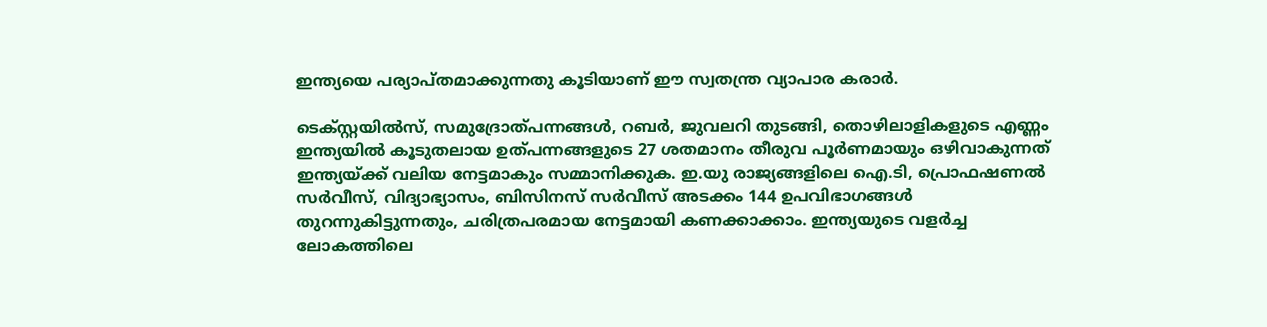ഇന്ത്യയെ പര്യാപ്തമാക്കുന്നതു കൂടിയാണ് ഈ സ്വതന്ത്ര വ്യാപാര കരാർ.

ടെക്‌സ്റ്റയിൽസ്, സമുദ്രോത്‌‌പന്നങ്ങൾ, റബർ, ജുവലറി തുടങ്ങി, തൊഴിലാളികളുടെ എണ്ണം ഇന്ത്യയിൽ കൂടുതലായ ഉത്പന്നങ്ങളുടെ 27 ശതമാനം തീരുവ പൂർണമായും ഒഴിവാകുന്നത് ഇന്ത്യയ്ക്ക് വലിയ നേട്ടമാകും സമ്മാനിക്കുക. ഇ.യു രാജ്യങ്ങളിലെ ഐ.ടി, പ്രൊഫഷണൽ സർവീസ്, വിദ്യാഭ്യാസം, ബിസിനസ് സർവീസ് അടക്കം 144 ഉപവിഭാഗങ്ങൾ തുറന്നുകിട്ടുന്നതും, ചരിത്രപരമായ നേട്ടമായി കണക്കാക്കാം. ഇന്ത്യയുടെ വളർച്ച ലോകത്തിലെ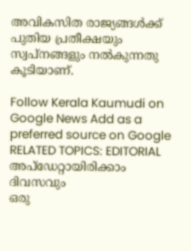അവികസിത രാജ്യങ്ങൾക്ക് പുതിയ പ്രതീക്ഷയും സ്വപ്നങ്ങളും നൽകുന്നതു കൂടിയാണ്.

Follow Kerala Kaumudi on Google News Add as a preferred source on Google
RELATED TOPICS: EDITORIAL
അപ്ഡേറ്റായിരിക്കാം ദിവസവും
ഒരു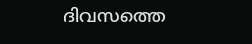ദിവസത്തെ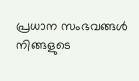പ്രധാന സംഭവങ്ങൾ നിങ്ങളുടെ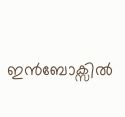ഇൻബോക്സിൽ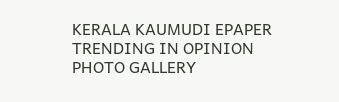KERALA KAUMUDI EPAPER
TRENDING IN OPINION
PHOTO GALLERY